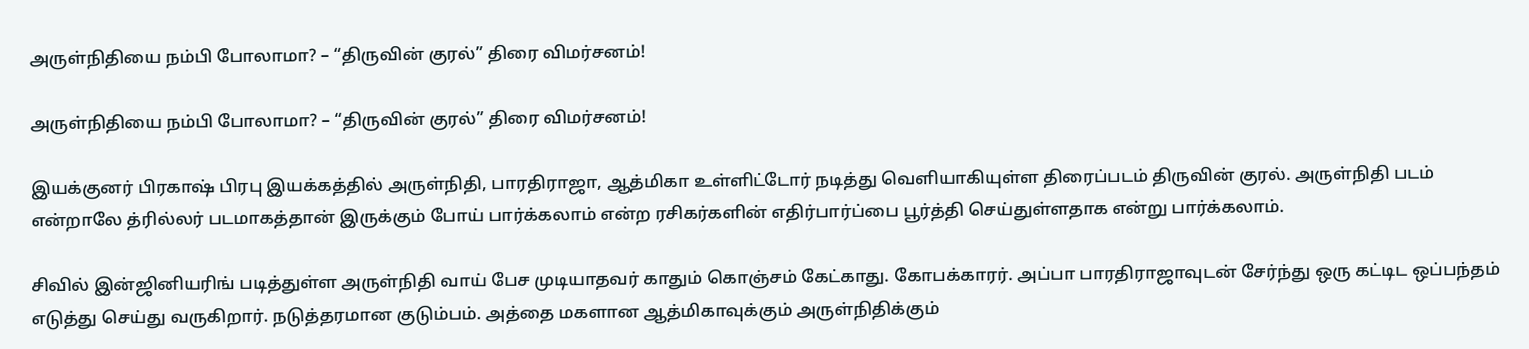அருள்நிதியை நம்பி போலாமா? – “திருவின் குரல்” திரை விமர்சனம்!

அருள்நிதியை நம்பி போலாமா? – “திருவின் குரல்” திரை விமர்சனம்!

இயக்குனர் பிரகாஷ் பிரபு இயக்கத்தில் அருள்நிதி, பாரதிராஜா, ஆத்மிகா உள்ளிட்டோர் நடித்து வெளியாகியுள்ள திரைப்படம் திருவின் குரல். அருள்நிதி படம் என்றாலே த்ரில்லர் படமாகத்தான் இருக்கும் போய் பார்க்கலாம் என்ற ரசிகர்களின் எதிர்பார்ப்பை பூர்த்தி செய்துள்ளதாக என்று பார்க்கலாம்.

சிவில் இன்ஜினியரிங் படித்துள்ள அருள்நிதி வாய் பேச முடியாதவர் காதும் கொஞ்சம் கேட்காது. கோபக்காரர். அப்பா பாரதிராஜாவுடன் சேர்ந்து ஒரு கட்டிட ஒப்பந்தம் எடுத்து செய்து வருகிறார். நடுத்தரமான குடும்பம். அத்தை மகளான ஆத்மிகாவுக்கும் அருள்நிதிக்கும்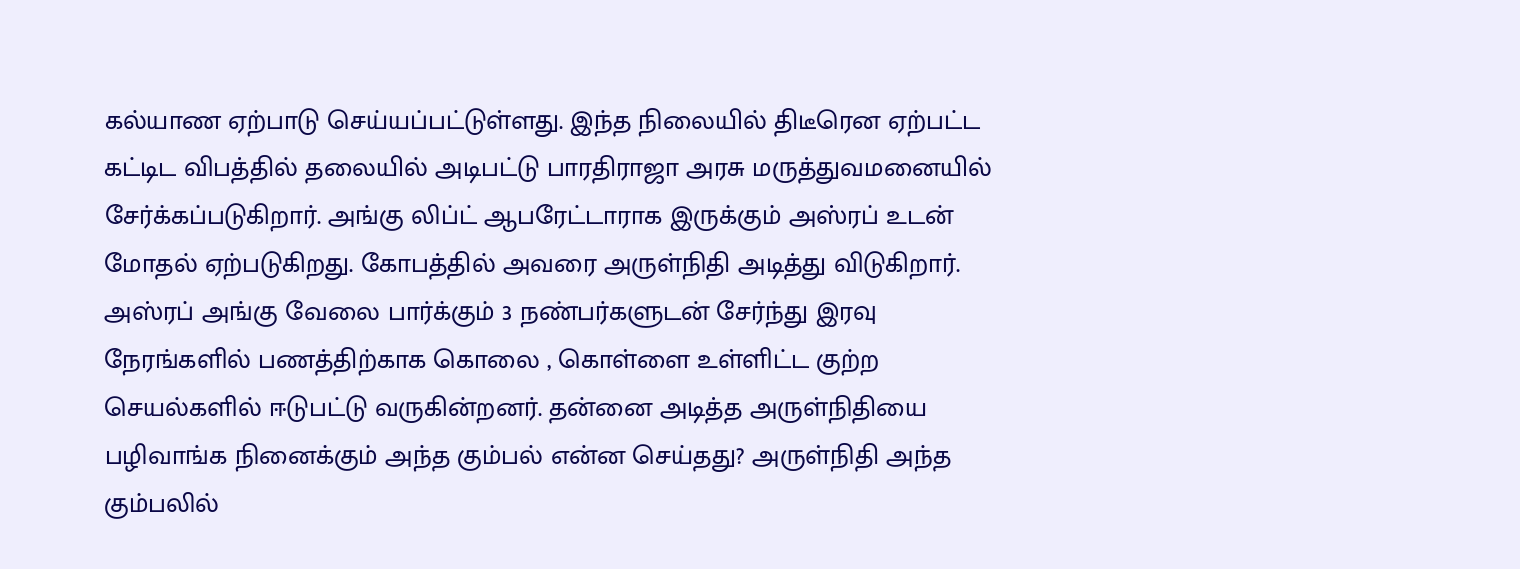கல்யாண ஏற்பாடு செய்யப்பட்டுள்ளது. இந்த நிலையில் திடீரென ஏற்பட்ட கட்டிட விபத்தில் தலையில் அடிபட்டு பாரதிராஜா அரசு மருத்துவமனையில் சேர்க்கப்படுகிறார். அங்கு லிப்ட் ஆபரேட்டாராக இருக்கும் அஸ்ரப் உடன் மோதல் ஏற்படுகிறது. கோபத்தில் அவரை அருள்நிதி அடித்து விடுகிறார். அஸ்ரப் அங்கு வேலை பார்க்கும் 3 நண்பர்களுடன் சேர்ந்து இரவு நேரங்களில் பணத்திற்காக கொலை , கொள்ளை உள்ளிட்ட குற்ற செயல்களில் ஈடுபட்டு வருகின்றனர். தன்னை அடித்த அருள்நிதியை பழிவாங்க நினைக்கும் அந்த கும்பல் என்ன செய்தது? அருள்நிதி அந்த கும்பலில்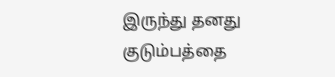இருந்து தனது குடும்பத்தை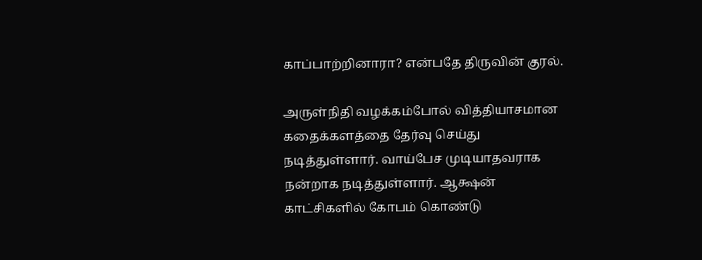காப்பாற்றினாரா? என்பதே திருவின் குரல்.

அருள்நிதி வழக்கம்போல் வித்தியாசமான கதைக்களத்தை தேர்வு செய்து நடித்துள்ளார். வாய்‌பேச முடியாதவராக நன்றாக நடித்துள்ளார். ஆக்ஷன் காட்சிகளில் கோபம் கொண்டு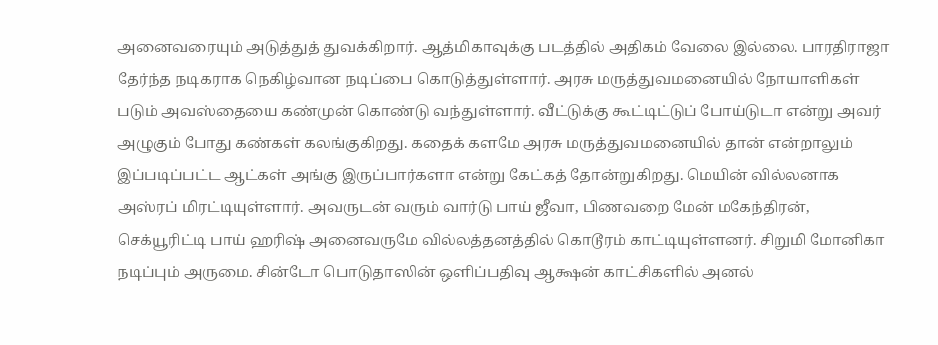அனைவரையும் அடுத்துத் துவக்கிறார். ஆத்மிகாவுக்கு படத்தில் அதிகம் வேலை இல்லை. பாரதிராஜா தேர்ந்த நடிகராக நெகிழ்வான நடிப்பை கொடுத்துள்ளார். அரசு மருத்துவமனையில் நோயாளிகள் படும் அவஸ்தையை கண்முன் கொண்டு வந்துள்ளார். வீட்டுக்கு கூட்டிட்டுப் போய்டுடா என்று அவர் அழுகும் போது கண்கள் கலங்குகிறது. கதைக் களமே அரசு மருத்துவமனையில் தான் என்றாலும் இப்படிப்பட்ட ஆட்கள் அங்கு இருப்பார்களா என்று கேட்கத் தோன்றுகிறது. மெயின் வில்லனாக அஸ்ரப் மிரட்டியுள்ளார். அவருடன் வரும் வார்டு பாய் ஜீவா, பிணவறை மேன் மகேந்திரன், செக்யூரிட்டி பாய் ஹரிஷ் அனைவருமே வில்லத்தனத்தில் கொடூரம் காட்டியுள்ளனர். சிறுமி மோனிகா நடிப்பும் அருமை. சின்டோ பொடுதாஸின் ஒளிப்பதிவு ஆக்ஷன் காட்சிகளில் அனல்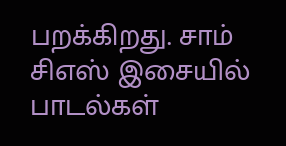பறக்கிறது. சாம் சிஎஸ் இசையில் பாடல்கள்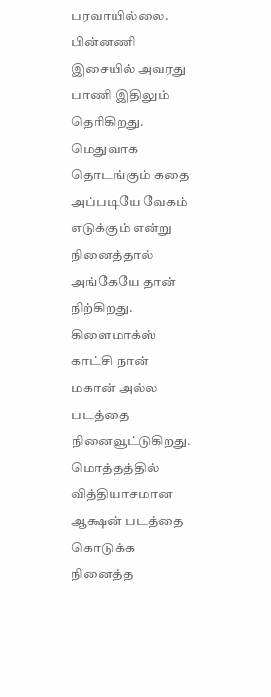பரவாயில்லை. பின்னணி இசையில் அவரது பாணி இதிலும் தெரிகிறது. மெதுவாக தொடங்கும் கதை அப்படியே வேகம் எடுக்கும் என்று நினைத்தால் அங்கேயே தான் நிற்கிறது. கிளைமாக்ஸ் காட்சி நான் மகான் அல்ல படத்தை நினைவூட்டுகிறது. மொத்தத்தில் வித்தியாசமான ஆக்ஷன் படத்தை கொடுக்க நினைத்த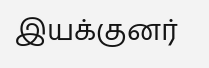இயக்குனர்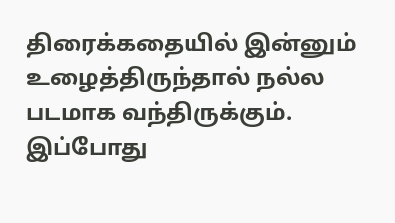திரைக்கதையில் இன்னும் உழைத்திருந்தால் நல்ல படமாக வந்திருக்கும். இப்போது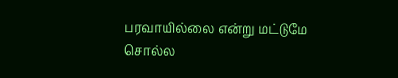பரவாயில்லை என்று மட்டுமே சொல்ல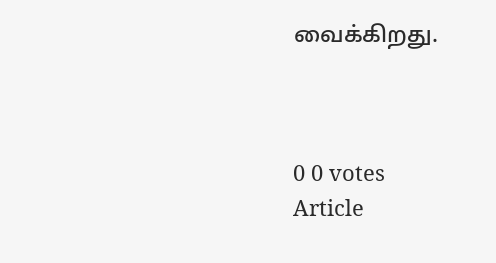வைக்கிறது.



0 0 votes
Article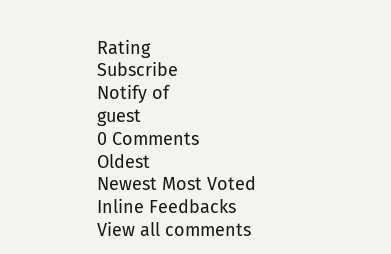Rating
Subscribe
Notify of
guest
0 Comments
Oldest
Newest Most Voted
Inline Feedbacks
View all comments